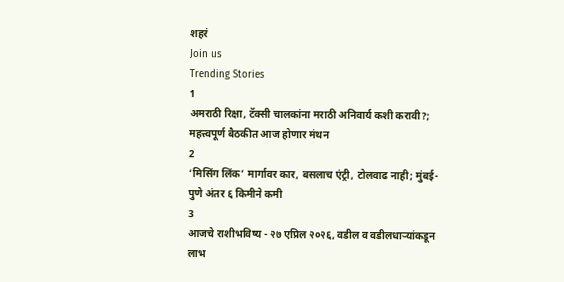शहरं
Join us
Trending Stories
1
अमराठी रिक्षा, टॅक्सी चालकांना मराठी अनिवार्य कशी करावी?; महत्त्वपूर्ण बैठकीत आज होणार मंथन
2
‘मिसिंग लिंक’ मार्गावर कार, बसलाच एंट्री, टोलवाढ नाही; मुंबई-पुणे अंतर ६ किमीने कमी
3
आजचे राशीभविष्य - २७ एप्रिल २०२६, वडील व वडीलधार्‍यांकडून लाभ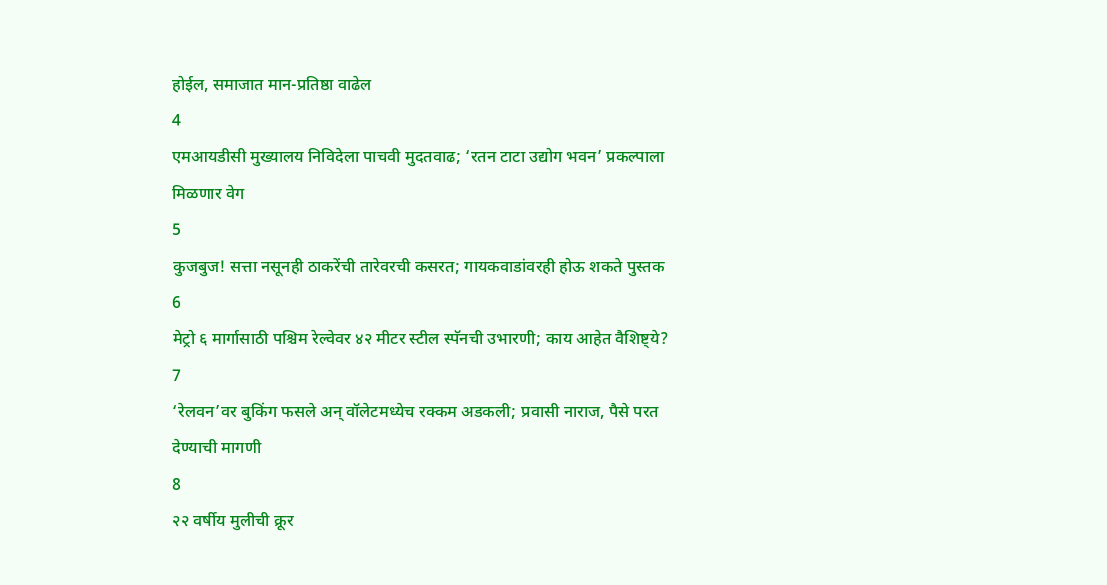होईल, समाजात मान-प्रतिष्ठा वाढेल
4
एमआयडीसी मुख्यालय निविदेला पाचवी मुदतवाढ; ‘रतन टाटा उद्योग भवन’ प्रकल्पाला मिळणार वेग
5
कुजबुज! सत्ता नसूनही ठाकरेंची तारेवरची कसरत; गायकवाडांवरही होऊ शकते पुस्तक
6
मेट्रो ६ मार्गासाठी पश्चिम रेल्वेवर ४२ मीटर स्टील स्पॅनची उभारणी; काय आहेत वैशिष्ट्ये?
7
‘रेलवन’वर बुकिंग फसले अन् वॉलेटमध्येच रक्कम अडकली; प्रवासी नाराज, पैसे परत देण्याची मागणी
8
२२ वर्षीय मुलीची क्रूर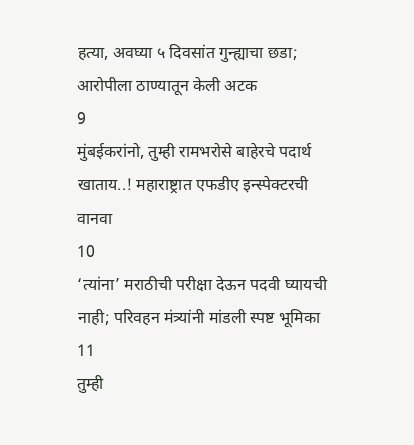हत्या, अवघ्या ५ दिवसांत गुन्ह्याचा छडा; आरोपीला ठाण्यातून केली अटक
9
मुंबईकरांनो, तुम्ही रामभरोसे बाहेरचे पदार्थ खाताय..! महाराष्ट्रात एफडीए इन्स्पेक्टरची वानवा
10
‘त्यांना’ मराठीची परीक्षा देऊन पदवी घ्यायची नाही; परिवहन मंत्र्यांनी मांडली स्पष्ट भूमिका
11
तुम्ही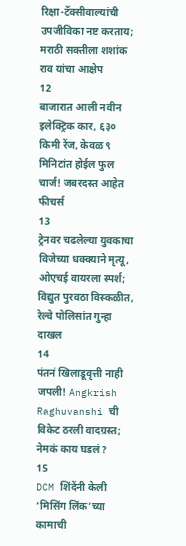रिक्षा-टॅक्सीवाल्यांची उपजीविका नष्ट करताय; मराठी सक्तीला शशांक राव यांचा आक्षेप
12
बाजारात आली नवीन इलेक्ट्रिक कार, ६३० किमी रेंज, केवळ ९ मिनिटांत होईल फुल चार्ज! जबरदस्त आहेत फीचर्स
13
ट्रेनवर चढलेल्या युवकाचा विजेच्या धक्क्याने मृत्यू, ओएचई वायरला स्पर्श; विद्युत पुरवठा विस्कळीत, रेल्वे पोलिसांत गुन्हा दाखल
14
पंतनं खिलाडूवृत्ती नाही जपली! Angkrish Raghuvanshi ची विकेट ठरली वादग्रस्त; नेमकं काय घडलं?
15
DCM शिंदेंनी केली ‘मिसिंग लिंक’च्या कामाची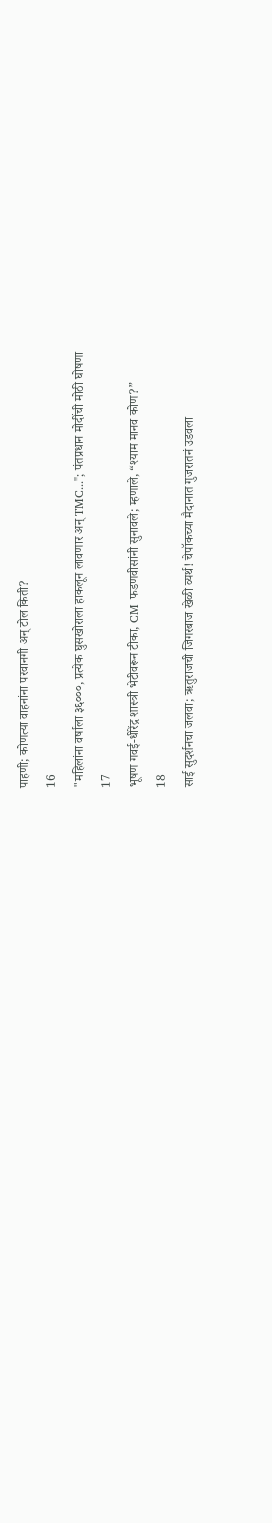पाहणी; कोणत्या वाहनांना परवानगी अन् टोल किती?
16
"महिलांना वर्षाला ३६०००, प्रत्येक घुसखोराला हाकलून लावणार अन् TMC..."; पंतप्रधान मोदींची मोठी घोषणा
17
भूषण गवई-धीरेंद्र शास्त्री भेटीवरून टीका, CM फडणवीसांनी सुनावले; म्हणाले, “श्याम मानव कोण?”
18
साई सुदर्शनचा जलवा; ऋतुराजची जिगरबाज खेळी व्यर्थ! चेपॉकच्या मैदानात गुजरातनं उडवला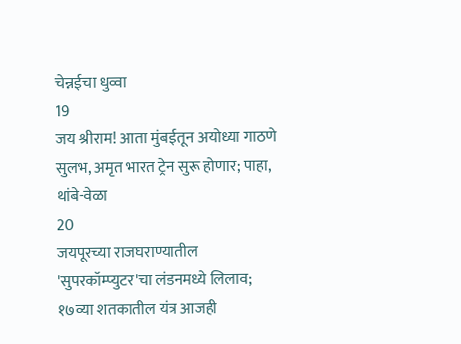चेन्नईचा धुव्वा
19
जय श्रीराम! आता मुंबईतून अयोध्या गाठणे सुलभ, अमृत भारत ट्रेन सुरू होणार; पाहा, थांबे-वेळा
20
जयपूरच्या राजघराण्यातील 'सुपरकॉम्प्युटर'चा लंडनमध्ये लिलाव; १७व्या शतकातील यंत्र आजही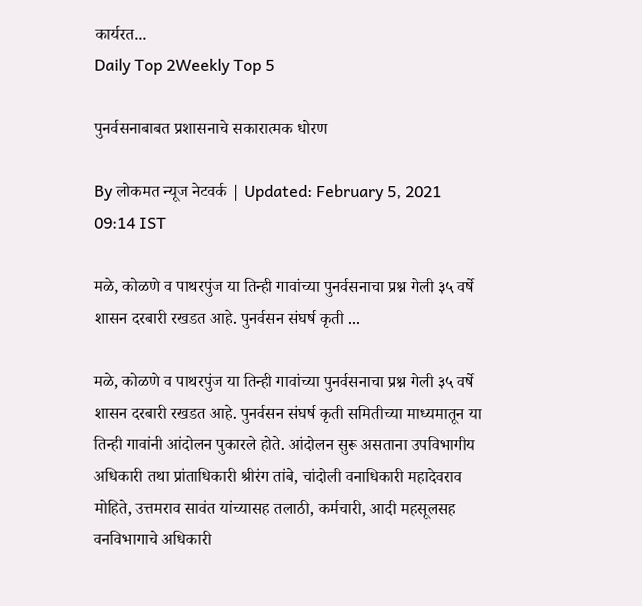कार्यरत...
Daily Top 2Weekly Top 5

पुनर्वसनाबाबत प्रशासनाचे सकारात्मक धोरण

By लोकमत न्यूज नेटवर्क | Updated: February 5, 2021 09:14 IST

मळे, कोळणे व पाथरपुंज या तिन्ही गावांच्या पुनर्वसनाचा प्रश्न गेली ३५ वर्षे शासन दरबारी रखडत आहे. पुनर्वसन संघर्ष कृती ...

मळे, कोळणे व पाथरपुंज या तिन्ही गावांच्या पुनर्वसनाचा प्रश्न गेली ३५ वर्षे शासन दरबारी रखडत आहे. पुनर्वसन संघर्ष कृती समितीच्या माध्यमातून या तिन्ही गावांनी आंदोलन पुकारले होते. आंदोलन सुरू असताना उपविभागीय अधिकारी तथा प्रांताधिकारी श्रीरंग तांबे, चांदोली वनाधिकारी महादेवराव मोहिते, उत्तमराव सावंत यांच्यासह तलाठी, कर्मचारी, आदी महसूलसह वनविभागाचे अधिकारी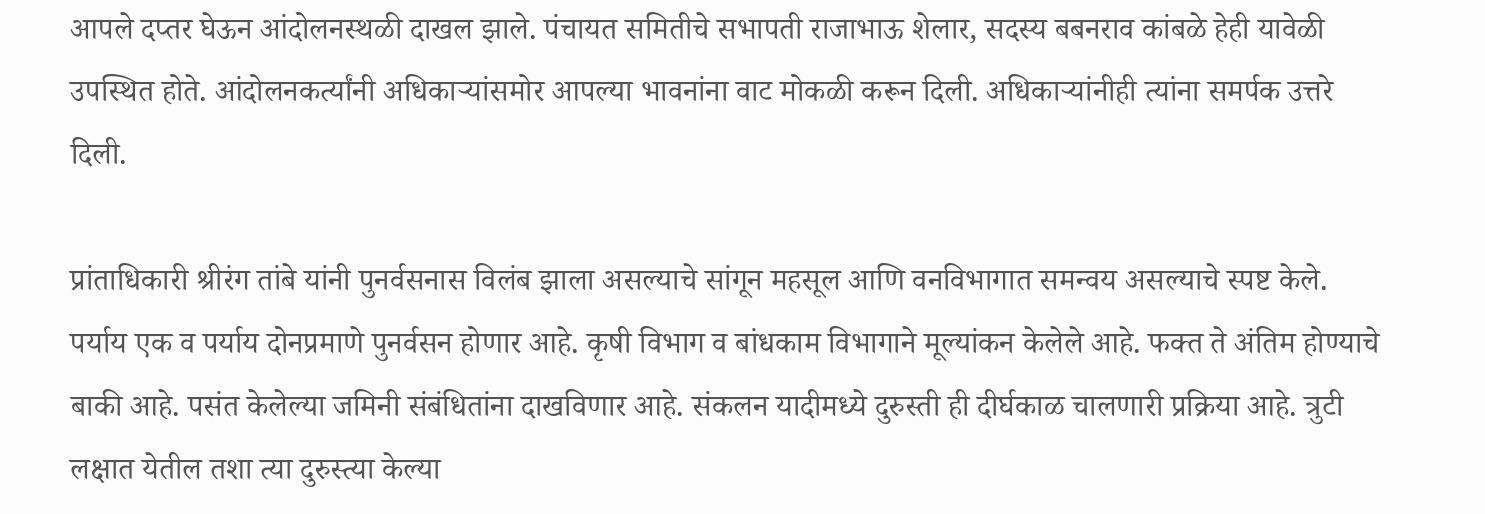आपले दप्तर घेऊन आंदोलनस्थळी दाखल झाले. पंचायत समितीचे सभापती राजाभाऊ शेलार, सदस्य बबनराव कांबळे हेही यावेळी उपस्थित होते. आंदोलनकर्त्यांनी अधिकाऱ्यांसमोर आपल्या भावनांना वाट मोकळी करून दिली. अधिकाऱ्यांनीही त्यांना समर्पक उत्तरे दिली.

प्रांताधिकारी श्रीरंग तांबे यांनी पुनर्वसनास विलंब झाला असल्याचे सांगून महसूल आणि वनविभागात समन्वय असल्याचे स्पष्ट केले. पर्याय एक व पर्याय दोनप्रमाणे पुनर्वसन होणार आहे. कृषी विभाग व बांधकाम विभागाने मूल्यांकन केलेले आहे. फक्त ते अंतिम होण्याचे बाकी आहे. पसंत केलेल्या जमिनी संबंधितांना दाखविणार आहे. संकलन यादीमध्ये दुरुस्ती ही दीर्घकाळ चालणारी प्रक्रिया आहे. त्रुटी लक्षात येतील तशा त्या दुरुस्त्या केल्या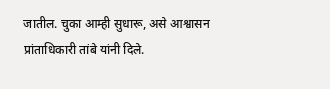जातील. चुका आम्ही सुधारू, असे आश्वासन प्रांताधिकारी तांबे यांनी दिले.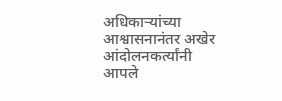अधिकाऱ्यांच्या आश्वासनानंतर अखेर आंदोलनकर्त्यांनी आपले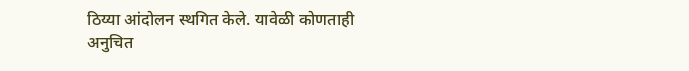ठिय्या आंदोलन स्थगित केले. यावेळी कोणताही अनुचित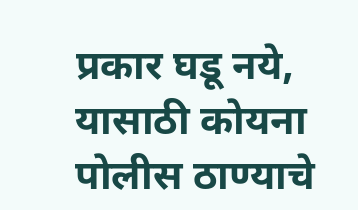प्रकार घडू नये, यासाठी कोयना पोलीस ठाण्याचे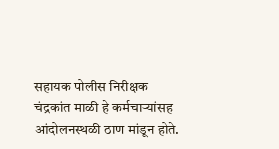सहायक पोलीस निरीक्षक चंद्रकांत माळी हे कर्मचाऱ्यांसह आंदोलनस्थळी ठाण मांडून होते.